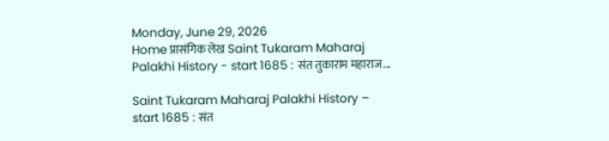Monday, June 29, 2026
Home प्रासंगिक लेख Saint Tukaram Maharaj Palakhi History - start 1685 : संत तुकाराम महाराज...

Saint Tukaram Maharaj Palakhi History – start 1685 : संत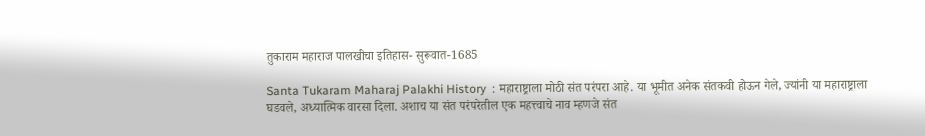तुकाराम महाराज पालखीचा इतिहास- सुरूवात-1685

Santa Tukaram Maharaj Palakhi History  : महाराष्ट्राला मोठी संत परंपरा आहे. या भूमीत अनेक संतकवी होऊन गेले, ज्यांनी या महाराष्ट्राला घडवले, अध्यात्मिक वारसा दिला. अशाच या संत परंपरेतील एक महत्त्वाचे नाव म्हणजे संत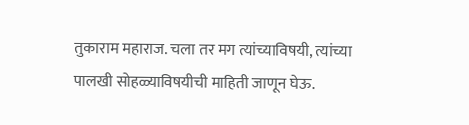तुकाराम महाराज. चला तर मग त्यांच्याविषयी, त्यांच्या पालखी सोहळ्याविषयीची माहिती जाणून घेऊ.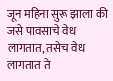जून महिना सुरू झाला की जसे पावसाचे वेध लागतात, तसेच वेध लागतात ते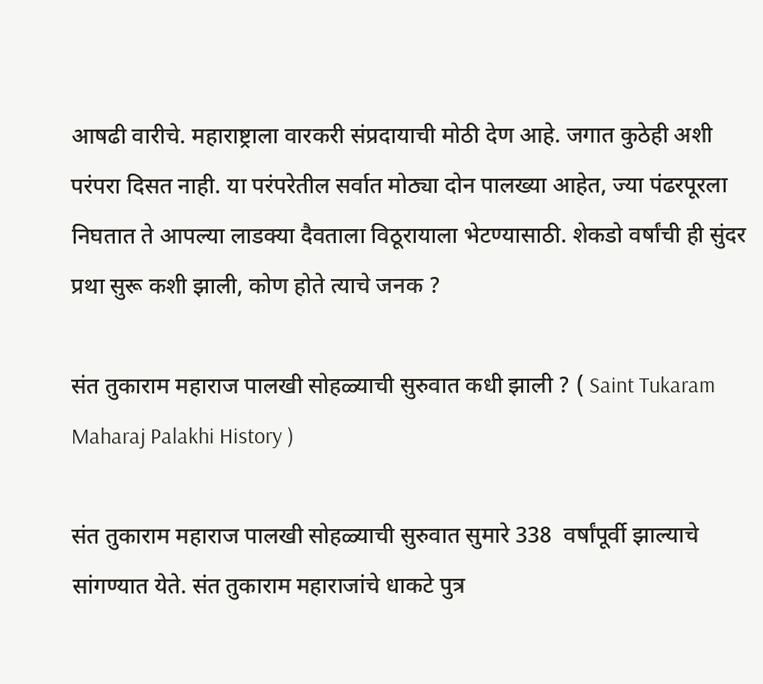आषढी वारीचे. महाराष्ट्राला वारकरी संप्रदायाची मोठी देण आहे. जगात कुठेही अशी परंपरा दिसत नाही. या परंपरेतील सर्वात मोठ्या दोन पालख्या आहेत, ज्या पंढरपूरला निघतात ते आपल्या लाडक्या दैवताला विठूरायाला भेटण्यासाठी. शेकडो वर्षांची ही सुंदर प्रथा सुरू कशी झाली, कोण होते त्याचे जनक ?

संत तुकाराम महाराज पालखी सोहळ्याची सुरुवात कधी झाली ? ( Saint Tukaram Maharaj Palakhi History )

संत तुकाराम महाराज पालखी सोहळ्याची सुरुवात सुमारे 338  वर्षांपूर्वी झाल्याचे सांगण्यात येते. संत तुकाराम महाराजांचे धाकटे पुत्र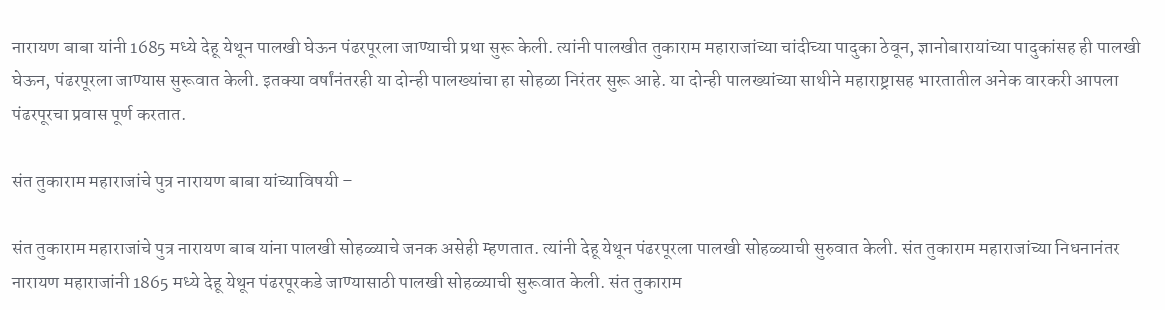नारायण बाबा यांनी 1685 मध्ये देहू येथून पालखी घेऊन पंढरपूरला जाण्याची प्रथा सुरू केली. त्यांनी पालखीत तुकाराम महाराजांच्या चांदीच्या पादुका ठेवून, ज्ञानोबारायांच्या पादुकांसह ही पालखी घेऊन, पंढरपूरला जाण्यास सुरूवात केली. इतक्या वर्षांनंतरही या दोन्ही पालख्यांचा हा सोहळा निरंतर सुरू आहे. या दोन्ही पालख्यांच्या साथीने महाराष्ट्रासह भारतातील अनेक वारकरी आपला पंढरपूरचा प्रवास पूर्ण करतात.

संत तुकाराम महाराजांचे पुत्र नारायण बाबा यांच्याविषयी –

संत तुकाराम महाराजांचे पुत्र नारायण बाब यांना पालखी सोहळ्याचे जनक असेही म्हणतात. त्यांनी देहू येथून पंढरपूरला पालखी सोहळ्याची सुरुवात केली. संत तुकाराम महाराजांच्या निधनानंतर नारायण महाराजांनी 1865 मध्ये देहू येथून पंढरपूरकडे जाण्यासाठी पालखी सोहळ्याची सुरूवात केली. संत तुकाराम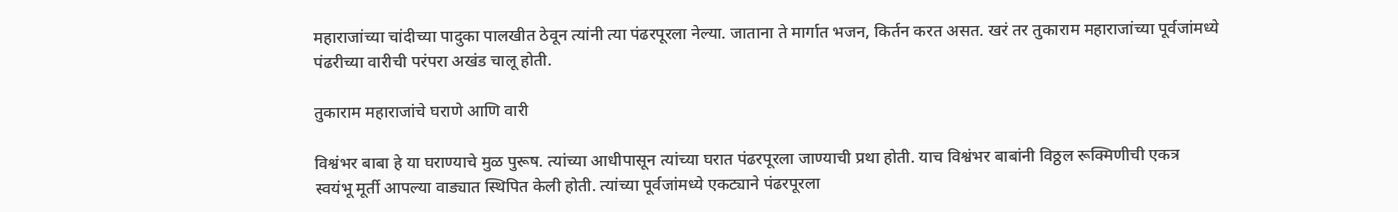महाराजांच्या चांदीच्या पादुका पालखीत ठेवून त्यांनी त्या पंढरपूरला नेल्या. जाताना ते मार्गात भजन, किर्तन करत असत. खरं तर तुकाराम महाराजांच्या पूर्वजांमध्ये पंढरीच्या वारीची परंपरा अखंड चालू होती.

तुकाराम महाराजांचे घराणे आणि वारी

विश्वंभर बाबा हे या घराण्याचे मुळ पुरूष. त्यांच्या आधीपासून त्यांच्या घरात पंढरपूरला जाण्याची प्रथा होती. याच विश्वंभर बाबांनी विठ्ठल रूक्मिणीची एकत्र  स्वयंभू मूर्ती आपल्या वाड्यात स्थिपित केली होती. त्यांच्या पूर्वजांमध्ये एकट्याने पंढरपूरला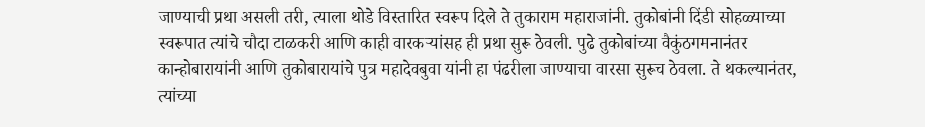जाण्याची प्रथा असली तरी, त्याला थोडे विस्तारित स्वरूप दिले ते तुकाराम महाराजांनी. तुकोबांनी दिंडी सोहळ्याच्या स्वरूपात त्यांचे चौदा टाळकरी आणि काही वारकऱ्यांसह ही प्रथा सुरू ठेवली. पुढे तुकोबांच्या वैकुंठगमनानंतर कान्होबारायांनी आणि तुकोबारायांचे पुत्र महादेवबुवा यांनी हा पंढरीला जाण्याचा वारसा सुरूच ठेवला. ते थकल्यानंतर, त्यांच्या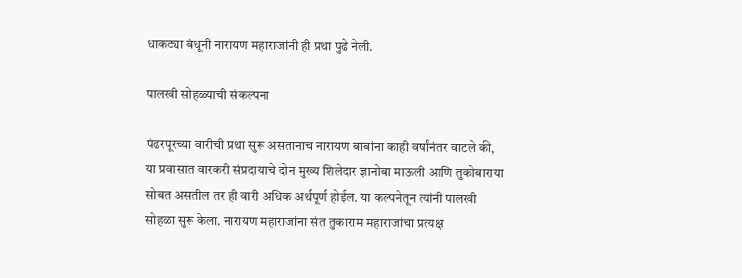धाकट्या बंधूनी नारायण महाराजांनी ही प्रथा पुढे नेली.

पालखी सोहळ्याची संकल्पना

पंढरपूरच्या वारीची प्रथा सुरू असतानाच नारायण बाबांना काही वर्षांनंतर वाटले की, या प्रवासात वारकरी संप्रदायाचे दोन मुख्य शिलेदार ज्ञानोबा माऊली आणि तुकोबाराया  सोबत असतील तर ही वारी अधिक अर्थपूर्ण होईल. या कल्पनेतून त्यांनी पालखी सोहळा सुरू केला. नारायण महाराजांना संत तुकाराम महाराजांचा प्रत्यक्ष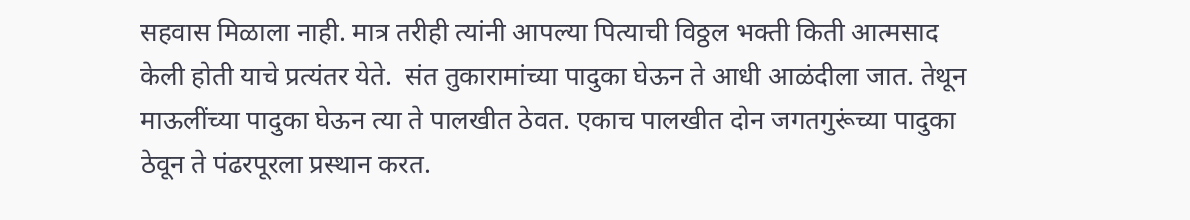सहवास मिळाला नाही. मात्र तरीही त्यांनी आपल्या पित्याची विठ्ठल भक्ती किती आत्मसाद केली होती याचे प्रत्यंतर येते.  संत तुकारामांच्या पादुका घेऊन ते आधी आळंदीला जात. तेथून माऊलींच्या पादुका घेऊन त्या ते पालखीत ठेवत. एकाच पालखीत दोन जगतगुरूंच्या पादुका ठेवून ते पंढरपूरला प्रस्थान करत.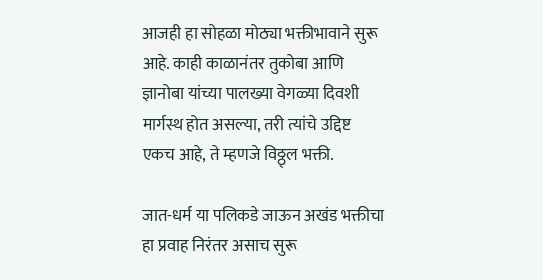आजही हा सोहळा मोठ्या भक्तीभावाने सुरू आहे. काही काळानंतर तुकोबा आणि ज्ञानोबा यांच्या पालख्या वेगळ्या दिवशी मार्गस्थ होत असल्या, तरी त्यांचे उद्दिष्ट एकच आहे, ते म्हणजे विठ्ठ्ल भक्ती.

जात-धर्म या पलिकडे जाऊन अखंड भक्तीचा हा प्रवाह निरंतर असाच सुरू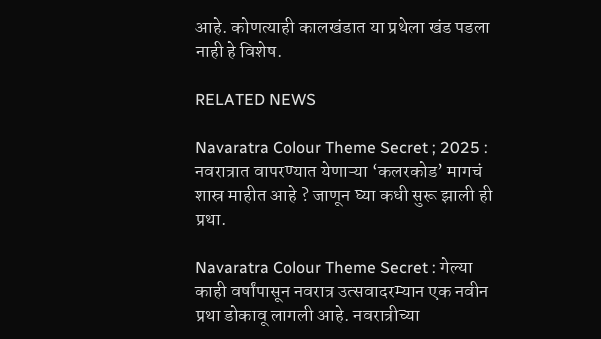आहे. कोणत्याही कालखंडात या प्रथेला खंड पडला नाही हे विशेष.

RELATED NEWS

Navaratra Colour Theme Secret ; 2025 : नवरात्रात वापरण्यात येणाऱ्या ‘कलरकोड’ मागचं शास्र माहीत आहे ? जाणून घ्या कधी सुरू झाली ही प्रथा.

Navaratra Colour Theme Secret : गेल्या काही वर्षांपासून नवरात्र उत्सवादरम्यान एक नवीन प्रथा डोकावू लागली आहे. नवरात्रीच्या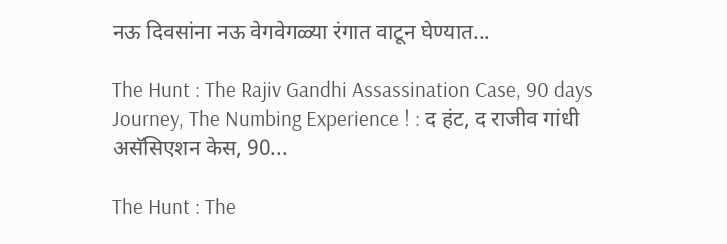नऊ दिवसांना नऊ वेगवेगळ्या रंगात वाटून घेण्यात...

The Hunt : The Rajiv Gandhi Assassination Case, 90 days Journey, The Numbing Experience ! : द हंट, द राजीव गांधी असॅसिएशन केस, 90...

The Hunt : The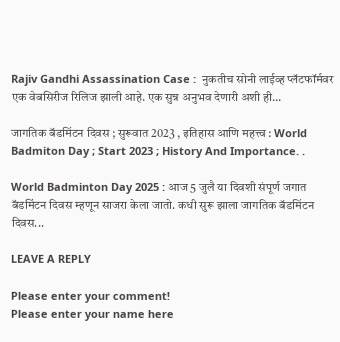Rajiv Gandhi Assassination Case :  नुकतीच सोनी लाईव्ह प्लॅटफॉर्मवर एक वेबसिरीज रिलिज झाली आहे. एक सुन्न अनुभव देणारी अशी ही...

जागतिक बॅडमिंटन दिवस ; सुरूवात 2023 , इतिहास आणि महत्त्व : World Badmiton Day ; Start 2023 ; History And Importance. .

World Badminton Day 2025 : आज 5 जुलै या दिवशी संपूर्ण जगात बॅडमिंटन दिवस म्हणून साजरा केला जातो. कधी सुरू झाला जागतिक बॅडमिंटन दिवस...

LEAVE A REPLY

Please enter your comment!
Please enter your name here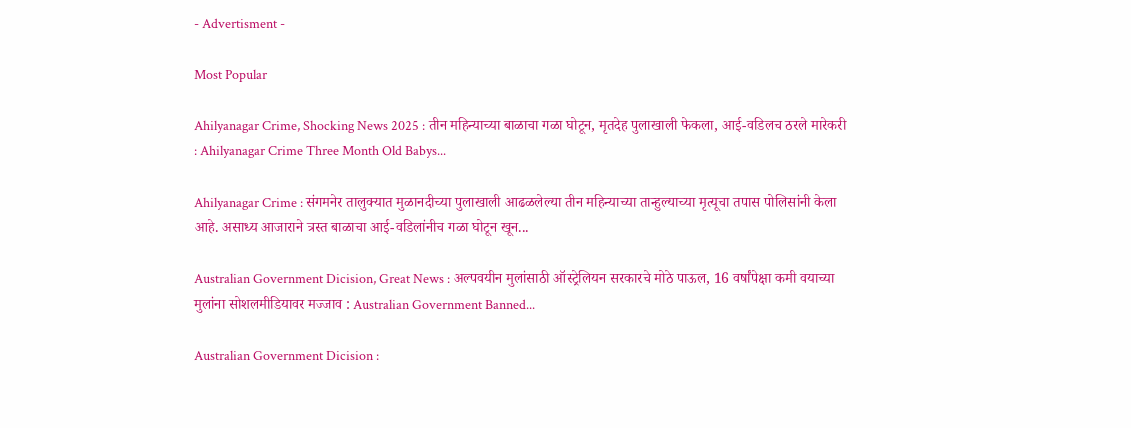- Advertisment -

Most Popular

Ahilyanagar Crime, Shocking News 2025 : तीन महिन्याच्या बाळाचा गळा घोटून, मृतदेह पुलाखाली फेकला, आई-वडिलच ठरले मारेकरी : Ahilyanagar Crime Three Month Old Babys...

Ahilyanagar Crime : संगमनेर तालुक्यात मुळानदीच्या पुलाखाली आढळलेल्या तीन महिन्याच्या तान्हुल्याच्या मृत्यूचा तपास पोलिसांनी केला आहे. असाध्य आजाराने त्रस्त बाळाचा आई-वडिलांनीच गळा घोटून खून...

Australian Government Dicision, Great News : अल्पवयीन मुलांसाठी ऑस्ट्रेलियन सरकारचे मोठे पाऊल, 16 वर्षांपेक्षा कमी वयाच्या मुलांना सोशलमीडियावर मज्जाव : Australian Government Banned...

Australian Government Dicision :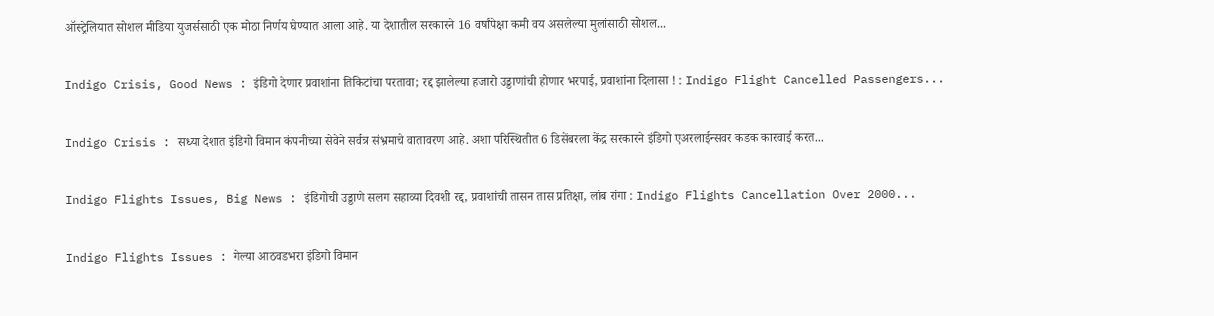ऑस्ट्रेलियात सोशल मीडिया युजर्ससाठी एक मोठा निर्णय घेण्यात आला आहे. या देशातील सरकारने 16 वर्षांपेक्षा कमी वय असलेल्या मुलांसाठी सोशल...

Indigo Crisis, Good News : इंडिगो देणार प्रवाशांना तिकिटांचा परतावा; रद्द झालेल्या हजारो उड्डाणांची होणार भरपाई, प्रवाशांना दिलासा ! : Indigo Flight Cancelled Passengers...

Indigo Crisis : सध्या देशात इंडिगो विमान कंपनीच्या सेवेने सर्वत्र संभ्रमाचे वातावरण आहे. अशा परिस्थितीत 6 डिसेंबरला केंद्र सरकारने इंडिगो एअरलाईन्सवर कडक कारवाई करत...

Indigo Flights Issues, Big News : इंडिगोची उड्डाणे सलग सहाव्या दिवशी रद्द, प्रवाशांची तासन तास प्रतिक्षा, लांब रांगा : Indigo Flights Cancellation Over 2000...

Indigo Flights Issues : गेल्या आठवडभरा इंडिगो विमान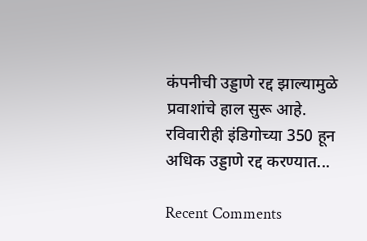कंपनीची उड्डाणे रद्द झाल्यामुळे प्रवाशांचे हाल सुरू आहे. रविवारीही इंडिगोच्या 350 हून अधिक उड्डाणे रद्द करण्यात...

Recent Comments